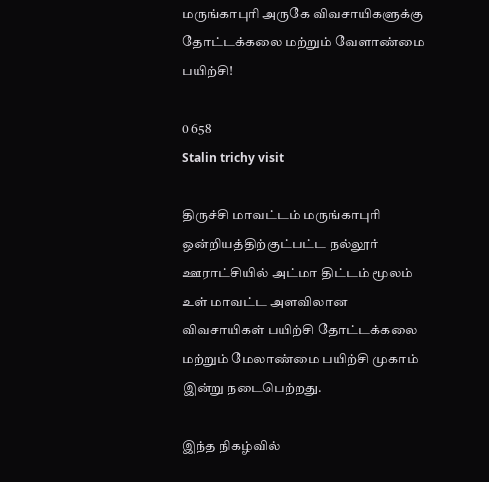மருங்காபுரி அருகே விவசாயிகளுக்கு தோட்டக்கலை மற்றும் வேளாண்மை பயிற்சி!

0 658
Stalin trichy visit

திருச்சி மாவட்டம் மருங்காபுரி ஒன்றியத்திற்குட்பட்ட நல்லூர் ஊராட்சியில் அட்மா திட்டம் மூலம் உள் மாவட்ட அளவிலான விவசாயிகள் பயிற்சி தோட்டக்கலை மற்றும் மேலாண்மை பயிற்சி முகாம் இன்று நடைபெற்றது.

இந்த நிகழ்வில்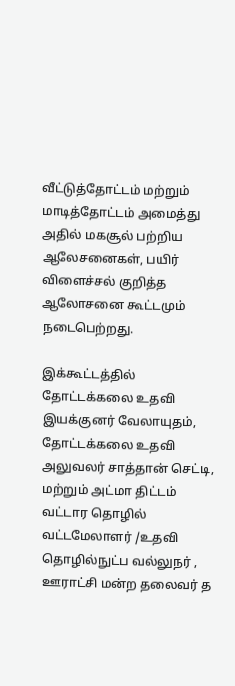வீட்டுத்தோட்டம் மற்றும் மாடித்தோட்டம் அமைத்து அதில் மகசூல் பற்றிய ஆலேசனைகள், பயிர் விளைச்சல் குறித்த ஆலோசனை கூட்டமும் நடைபெற்றது.

இக்கூட்டத்தில் தோட்டக்கலை உதவி இயக்குனர் வேலாயுதம், தோட்டக்கலை உதவி அலுவலர் சாத்தான் செட்டி, மற்றும் அட்மா திட்டம் வட்டார தொழில் வட்டமேலாளர் /உதவி தொழில்நுட்ப வல்லுநர் , ஊராட்சி மன்ற தலைவர் த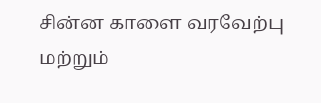சின்ன காளை வரவேற்பு மற்றும்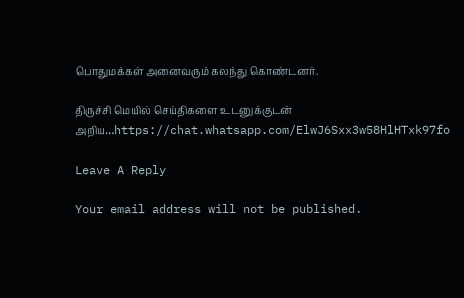பொதுமக்கள் அனைவரும் கலந்து கொண்டனர்.

திருச்சி மெயில் செய்திகளை உடனுக்குடன் அறிய…https://chat.whatsapp.com/ElwJ6Sxx3w58HlHTxk97fo

Leave A Reply

Your email address will not be published.